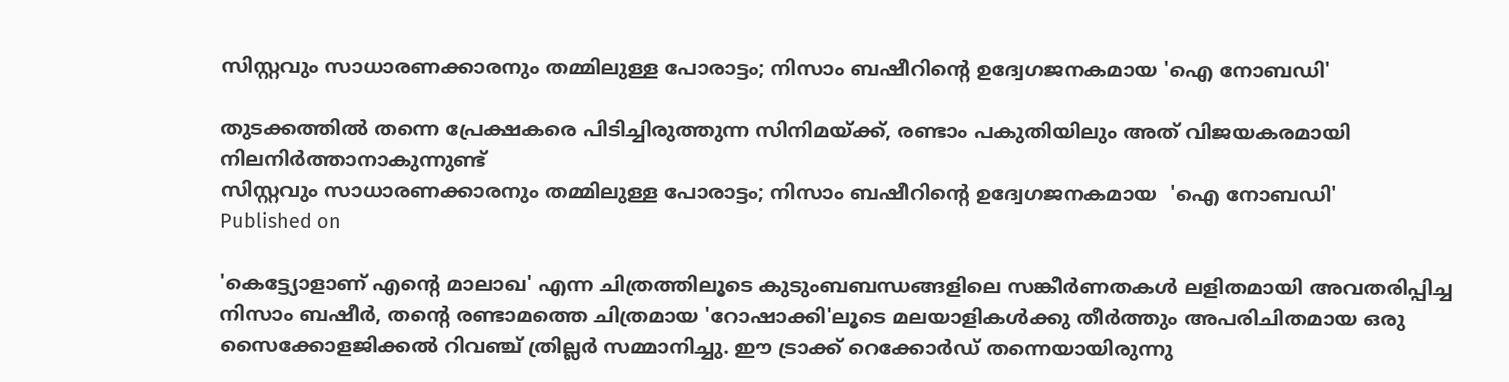സിസ്റ്റവും സാധാരണക്കാരനും തമ്മിലുള്ള പോരാട്ടം; നിസാം ബഷീറിന്റെ ഉദ്വേഗജനകമായ 'ഐ നോബഡി'

തുടക്കത്തിൽ തന്നെ പ്രേക്ഷകരെ പിടിച്ചിരുത്തുന്ന സിനിമയ്ക്ക്, രണ്ടാം പകുതിയിലും അത് വിജയകരമായി നിലനിർത്താനാകുന്നുണ്ട്
സിസ്റ്റവും സാധാരണക്കാരനും തമ്മിലുള്ള പോരാട്ടം; നിസാം ബഷീറിന്റെ ഉദ്വേഗജനകമായ  'ഐ നോബഡി'
Published on

'കെട്ട്യോളാണ് എന്റെ മാലാഖ' എന്ന ചിത്രത്തിലൂടെ കുടുംബബന്ധങ്ങളിലെ സങ്കീർണതകൾ ലളിതമായി അവതരിപ്പിച്ച നിസാം ബഷീർ, തന്റെ രണ്ടാമത്തെ ചിത്രമായ 'റോഷാക്കി'ലൂടെ മലയാളികൾക്കു തീർത്തും അപരിചിതമായ ഒരു സൈക്കോളജിക്കൽ റിവഞ്ച് ത്രില്ലർ സമ്മാനിച്ചു. ഈ ട്രാക്ക് റെക്കോർഡ് തന്നെയായിരുന്നു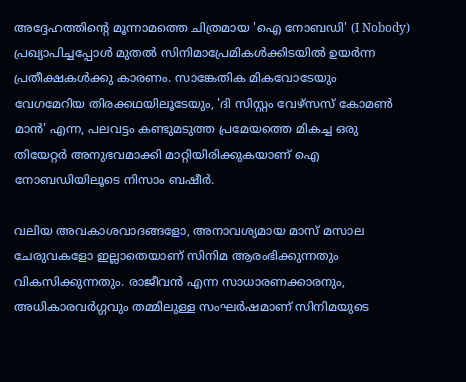അദ്ദേഹത്തിന്റെ മൂന്നാമത്തെ ചിത്രമായ 'ഐ നോബഡി' (I Nobody) പ്രഖ്യാപിച്ചപ്പോൾ മുതൽ സിനിമാപ്രേമികൾക്കിടയിൽ ഉയർന്ന പ്രതീക്ഷകൾക്കു കാരണം. സാങ്കേതിക മികവോടേയും വേഗമേറിയ തിരക്കഥയിലൂടേയും, 'ദി സിസ്റ്റം വേഴ്സസ് കോമൺ മാൻ' എന്ന, പലവട്ടം കണ്ടുമടുത്ത പ്രമേയത്തെ മികച്ച ഒരു തിയേറ്റർ അനുഭവമാക്കി മാറ്റിയിരിക്കുകയാണ് ഐ നോബഡിയിലൂടെ നിസാം ബഷീർ.

വലിയ അവകാശവാദങ്ങളോ, അനാവശ്യമായ മാസ് മസാല ചേരുവകളോ ഇല്ലാതെയാണ് സിനിമ ആരംഭിക്കുന്നതും വികസിക്കുന്നതും. രാജീവൻ എന്ന സാധാരണക്കാരനും, അധികാരവർഗ്ഗവും തമ്മിലുള്ള സംഘർഷമാണ് സിനിമയുടെ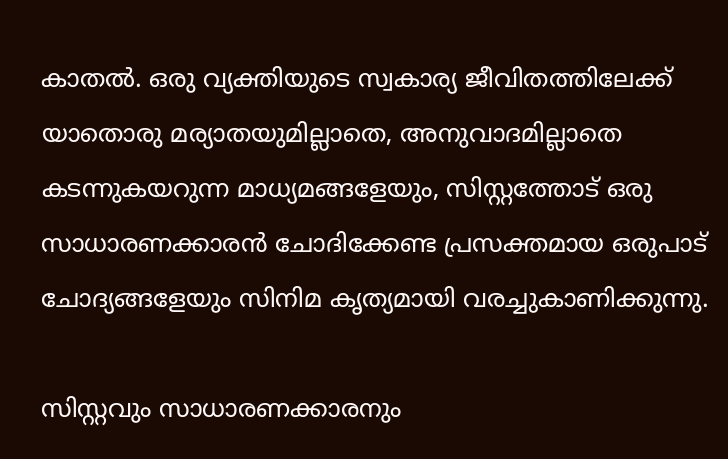കാതൽ. ഒരു വ്യക്തിയുടെ സ്വകാര്യ ജീവിതത്തിലേക്ക് യാതൊരു മര്യാതയുമില്ലാതെ, അനുവാദമില്ലാതെ കടന്നുകയറുന്ന മാധ്യമങ്ങളേയും, സിസ്റ്റത്തോട് ഒരു സാധാരണക്കാരൻ ചോദിക്കേണ്ട പ്രസക്തമായ ഒരുപാട് ചോദ്യങ്ങളേയും സിനിമ കൃത്യമായി വരച്ചുകാണിക്കുന്നു.

സിസ്റ്റവും സാധാരണക്കാരനും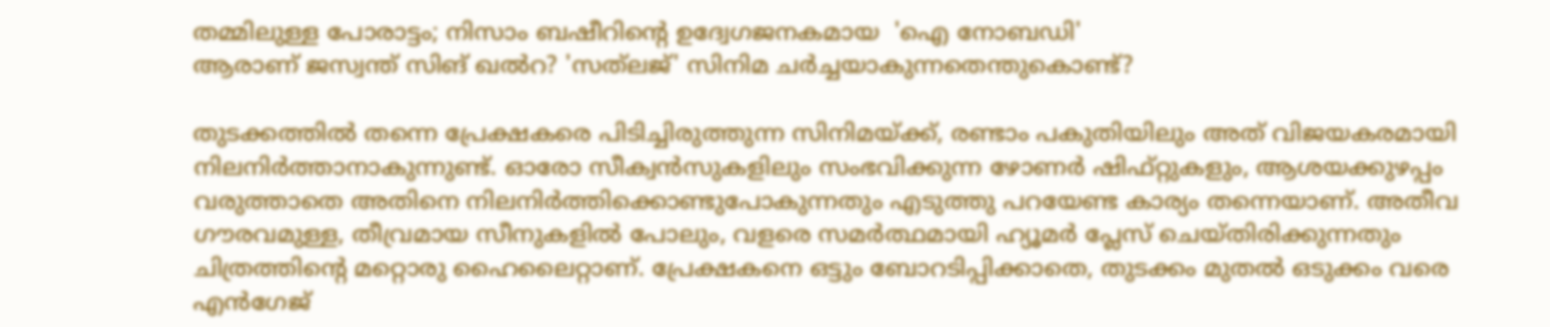തമ്മിലുള്ള പോരാട്ടം; നിസാം ബഷീറിന്റെ ഉദ്വേഗജനകമായ  'ഐ നോബഡി'
ആരാണ് ജസ്വന്ത് സിങ് ഖല്‍റ? 'സത്‌ലജ്' സിനിമ ചര്‍ച്ചയാകുന്നതെന്തുകൊണ്ട്?

തുടക്കത്തിൽ തന്നെ പ്രേക്ഷകരെ പിടിച്ചിരുത്തുന്ന സിനിമയ്ക്ക്, രണ്ടാം പകുതിയിലും അത് വിജയകരമായി നിലനിർത്താനാകുന്നുണ്ട്. ഓരോ സീക്വൻസുകളിലും സംഭവിക്കുന്ന ഴോണർ ഷിഫ്റ്റുകളും, ആശയക്കുഴപ്പം വരുത്താതെ അതിനെ നിലനിർത്തിക്കൊണ്ടുപോകുന്നതും എടുത്തു പറയേണ്ട കാര്യം തന്നെയാണ്. അതീവ ഗൗരവമുള്ള, തീവ്രമായ സീനുകളിൽ പോലും, വളരെ സമർത്ഥമായി ഹ്യൂമർ പ്ലേസ് ചെയ്തിരിക്കുന്നതും ചിത്രത്തിന്റെ മറ്റൊരു ഹൈലൈറ്റാണ്. പ്രേക്ഷകനെ ഒട്ടും ബോറടിപ്പിക്കാതെ, തുടക്കം മുതൽ ഒടുക്കം വരെ എൻഗേജ്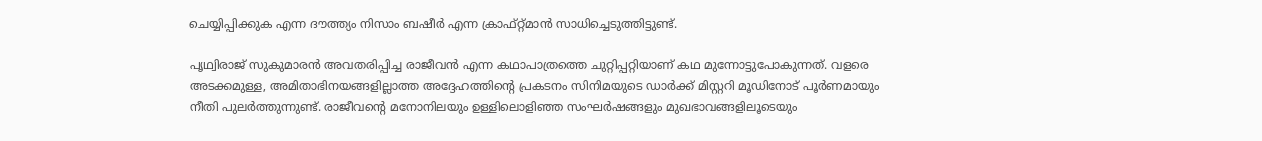ചെയ്യിപ്പിക്കുക എന്ന ദൗത്ത്യം നിസാം ബഷീർ എന്ന ക്രാഫ്റ്റ്മാൻ സാധിച്ചെടുത്തിട്ടുണ്ട്.

പൃഥ്വിരാജ് സുകുമാരൻ അവതരിപ്പിച്ച രാജീവൻ എന്ന കഥാപാത്രത്തെ ചുറ്റിപ്പറ്റിയാണ് കഥ മുന്നോട്ടുപോകുന്നത്. വളരെ അടക്കമുള്ള, അമിതാഭിനയങ്ങളില്ലാത്ത അദ്ദേഹത്തിന്റെ പ്രകടനം സിനിമയുടെ ഡാർക്ക് മിസ്റ്ററി മൂഡിനോട് പൂർണമായും നീതി പുലർത്തുന്നുണ്ട്. രാജീവന്റെ മനോനിലയും ഉള്ളിലൊളിഞ്ഞ സംഘർഷങ്ങളും മുഖഭാവങ്ങളിലൂടെയും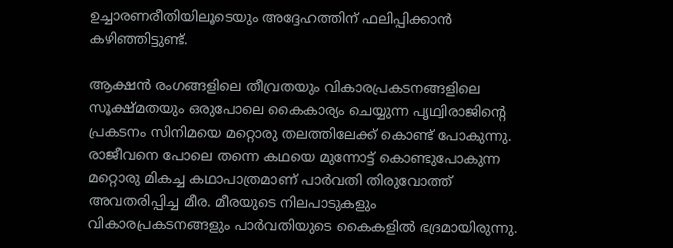ഉച്ചാരണരീതിയിലൂടെയും അദ്ദേഹത്തിന് ഫലിപ്പിക്കാൻ കഴിഞ്ഞിട്ടുണ്ട്.

ആക്ഷൻ രംഗങ്ങളിലെ തീവ്രതയും വികാരപ്രകടനങ്ങളിലെ സൂക്ഷ്മതയും ഒരുപോലെ കൈകാര്യം ചെയ്യുന്ന പൃഥ്വിരാജിന്റെ പ്രകടനം സിനിമയെ മറ്റൊരു തലത്തിലേക്ക് കൊണ്ട് പോകുന്നു. രാജീവനെ പോലെ തന്നെ കഥയെ മുന്നോട്ട് കൊണ്ടുപോകുന്ന മറ്റൊരു മികച്ച കഥാപാത്രമാണ് പാർവതി തിരുവോത്ത് അവതരിപ്പിച്ച മീര. മീരയുടെ നിലപാടുകളും വികാരപ്രകടനങ്ങളും പാർവതിയുടെ കൈകളിൽ ഭദ്രമായിരുന്നു.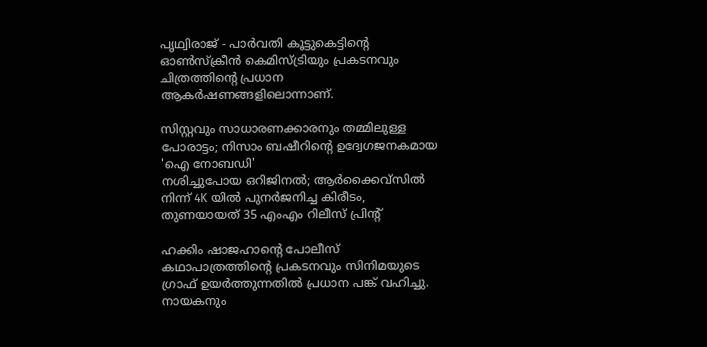പൃഥ്വിരാജ് - പാർവതി കൂട്ടുകെട്ടിന്റെ ഓൺസ്ക്രീൻ കെമിസ്ട്രിയും പ്രകടനവും ചിത്രത്തിന്റെ പ്രധാന ആകർഷണങ്ങളിലൊന്നാണ്.

സിസ്റ്റവും സാധാരണക്കാരനും തമ്മിലുള്ള പോരാട്ടം; നിസാം ബഷീറിന്റെ ഉദ്വേഗജനകമായ  'ഐ നോബഡി'
നശിച്ചുപോയ ഒറിജിനല്‍; ആര്‍ക്കൈവ്‌സില്‍ നിന്ന് 4K യില്‍ പുനര്‍ജനിച്ച കിരീടം, തുണയായത് 35 എംഎം റിലീസ് പ്രിന്റ്

ഹക്കിം ഷാജഹാന്റെ പോലീസ് കഥാപാത്രത്തിന്റെ പ്രകടനവും സിനിമയുടെ ഗ്രാഫ് ഉയർത്തുന്നതിൽ പ്രധാന പങ്ക് വഹിച്ചു. നായകനും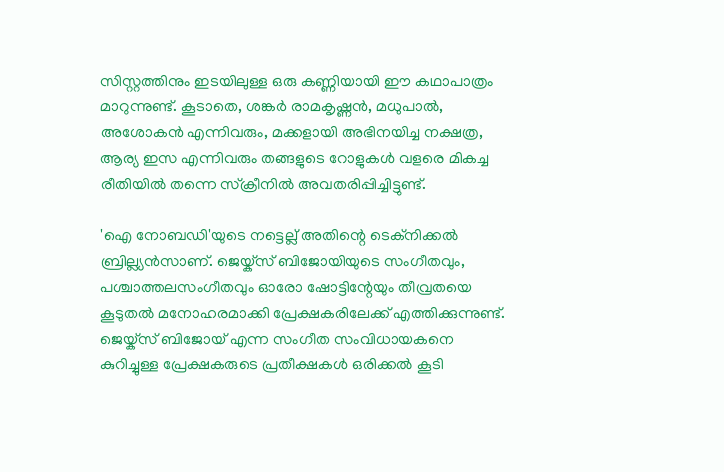സിസ്റ്റത്തിനും ഇടയിലുള്ള ഒരു കണ്ണിയായി ഈ കഥാപാത്രം മാറുന്നുണ്ട്. കൂടാതെ, ശങ്കർ രാമകൃഷ്ണൻ, മധുപാൽ, അശോകൻ എന്നിവരും, മക്കളായി അഭിനയിച്ച നക്ഷത്ര, ആര്യ ഇസ എന്നിവരും തങ്ങളുടെ റോളുകൾ വളരെ മികച്ച രീതിയിൽ തന്നെ സ്ക്രീനിൽ അവതരിപ്പിച്ചിട്ടുണ്ട്.

'ഐ നോബഡി'യുടെ നട്ടെല്ല് അതിന്റെ ടെക്നിക്കൽ ബ്രില്ല്യൻസാണ്. ജെയ്ക്സ് ബിജോയിയുടെ സംഗീതവും, പശ്ചാത്തലസംഗീതവും ഓരോ ഷോട്ടിന്റേയും തീവ്രതയെ കൂടുതൽ മനോഹരമാക്കി പ്രേക്ഷകരിലേക്ക് എത്തിക്കുന്നുണ്ട്. ജെയ്ക്സ് ബിജോയ് എന്ന സംഗീത സംവിധായകനെ കുറിച്ചുള്ള പ്രേക്ഷകരുടെ പ്രതീക്ഷകൾ ഒരിക്കൽ കൂടി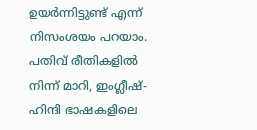ഉയർന്നിട്ടുണ്ട് എന്ന് നിസംശയം പറയാം. പതിവ് രീതികളിൽ നിന്ന് മാറി, ഇംഗ്ലീഷ്-ഹിന്ദി ഭാഷകളിലെ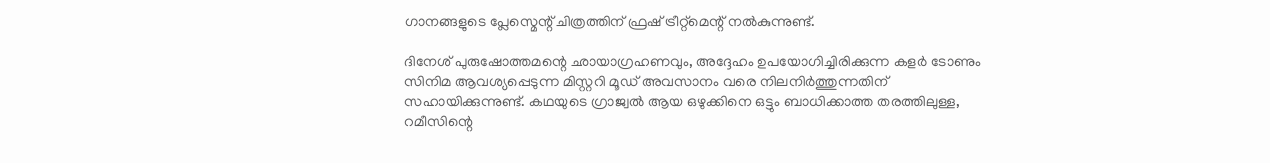ഗാനങ്ങളുടെ പ്ലേസ്മെന്റ് ചിത്രത്തിന് ഫ്രഷ് ട്രീറ്റ്മെന്റ് നൽകുന്നുണ്ട്.

ദിനേശ് പുരുഷോത്തമന്റെ ഛായാഗ്രഹണവും, അദ്ദേഹം ഉപയോഗിച്ചിരിക്കുന്ന കളർ ടോണും സിനിമ ആവശ്യപ്പെടുന്ന മിസ്റ്ററി മൂഡ് അവസാനം വരെ നിലനിർത്തുന്നതിന് സഹായിക്കുന്നുണ്ട്. കഥയുടെ ഗ്രാജ്വൽ ആയ ഒഴുക്കിനെ ഒട്ടും ബാധിക്കാത്ത തരത്തിലുള്ള, റമീസിന്റെ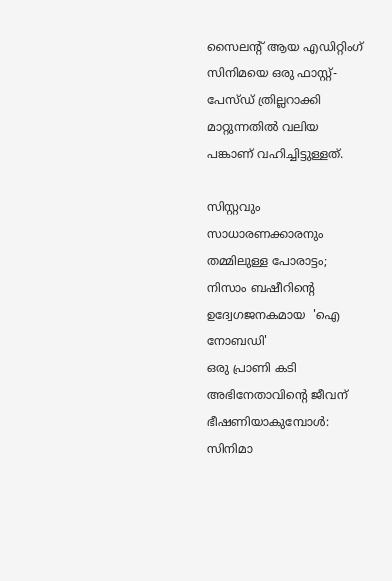സൈലന്റ് ആയ എഡിറ്റിംഗ് സിനിമയെ ഒരു ഫാസ്റ്റ്-പേസ്ഡ് ത്രില്ലറാക്കി മാറ്റുന്നതിൽ വലിയ പങ്കാണ് വഹിച്ചിട്ടുള്ളത്.

സിസ്റ്റവും സാധാരണക്കാരനും തമ്മിലുള്ള പോരാട്ടം; നിസാം ബഷീറിന്റെ ഉദ്വേഗജനകമായ  'ഐ നോബഡി'
ഒരു പ്രാണി കടി അഭിനേതാവിന്റെ ജീവന് ഭീഷണിയാകുമ്പോൾ: സിനിമാ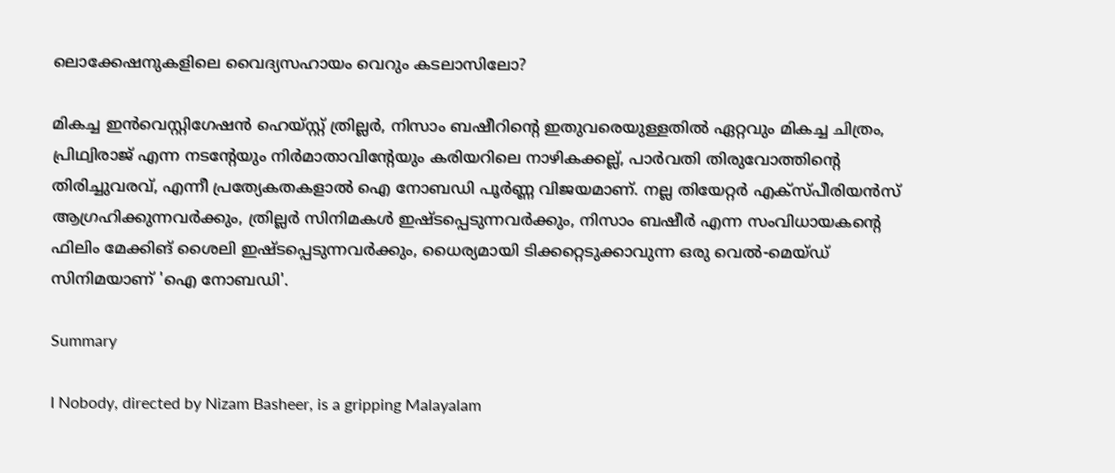ലൊക്കേഷനുകളിലെ വൈദ്യസഹായം വെറും കടലാസിലോ?

മികച്ച ഇൻവെസ്റ്റിഗേഷൻ ഹെയ്സ്റ്റ് ത്രില്ലർ, നിസാം ബഷീറിന്റെ ഇതുവരെയുള്ളതിൽ ഏറ്റവും മികച്ച ചിത്രം, പ്രിഥ്വിരാജ് എന്ന നടന്റേയും നിർമാതാവിന്റേയും കരിയറിലെ നാഴികക്കല്ല്, പാർവതി തിരുവോത്തിന്റെ തിരിച്ചുവരവ്, എന്നീ പ്രത്യേകതകളാൽ ഐ നോബഡി പൂർണ്ണ വിജയമാണ്. നല്ല തിയേറ്റർ എക്സ്പീരിയൻസ് ആഗ്രഹിക്കുന്നവർക്കും, ത്രില്ലർ സിനിമകൾ ഇഷ്ടപ്പെടുന്നവർക്കും, നിസാം ബഷീർ എന്ന സംവിധായകന്റെ ഫിലിം മേക്കിങ് ശൈലി ഇഷ്ടപ്പെടുന്നവർക്കും, ധൈര്യമായി ടിക്കറ്റെടുക്കാവുന്ന ഒരു വെൽ-മെയ്ഡ് സിനിമയാണ് 'ഐ നോബഡി'.

Summary

I Nobody, directed by Nizam Basheer, is a gripping Malayalam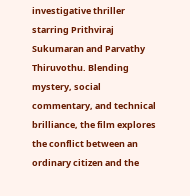investigative thriller starring Prithviraj Sukumaran and Parvathy Thiruvothu. Blending mystery, social commentary, and technical brilliance, the film explores the conflict between an ordinary citizen and the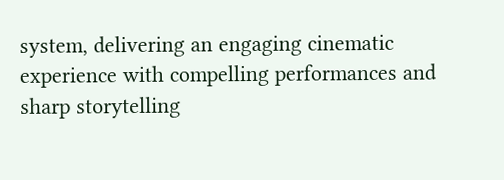system, delivering an engaging cinematic experience with compelling performances and sharp storytelling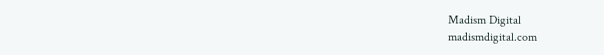Madism Digital
madismdigital.com